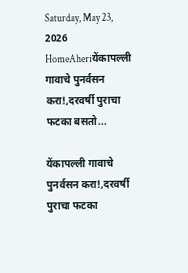Saturday, May 23, 2026
HomeAheriयेंकापल्ली गावाचे पुनर्वसन करा!,दरवर्षी पुराचा फटका बसतो...

येंकापल्ली गावाचे पुनर्वसन करा!,दरवर्षी पुराचा फटका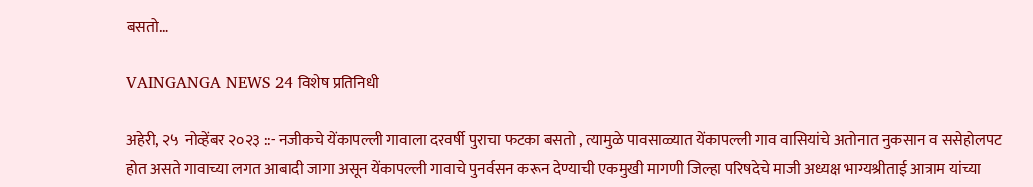बसतो…

VAINGANGA NEWS 24 विशेष प्रतिनिधी

अहेरी, २५  नोव्हेंबर २०२३ ::- नजीकचे येंकापल्ली गावाला दरवर्षी पुराचा फटका बसतो , त्यामुळे पावसाळ्यात येंकापल्ली गाव वासियांचे अतोनात नुकसान व ससेहोलपट होत असते गावाच्या लगत आबादी जागा असून येंकापल्ली गावाचे पुनर्वसन करून देण्याची एकमुखी मागणी जिल्हा परिषदेचे माजी अध्यक्ष भाग्यश्रीताई आत्राम यांच्या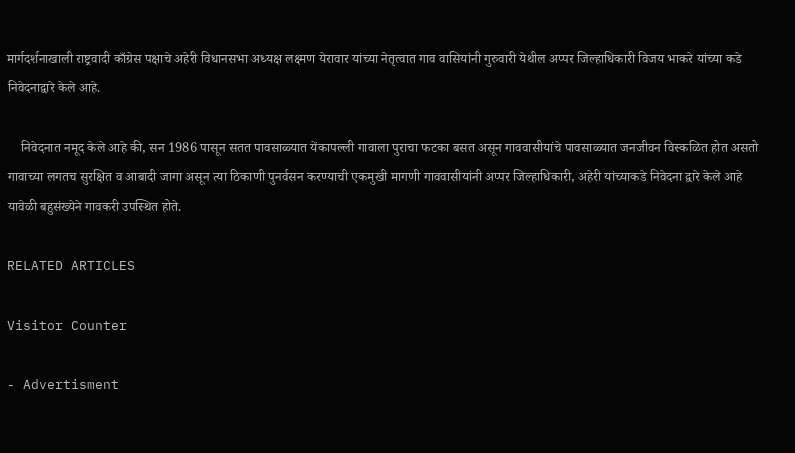मार्गदर्शनाखाली राष्ट्रवादी काँग्रेस पक्षाचे अहेरी विधानसभा अध्यक्ष लक्ष्मण येरावार यांच्या नेतृत्वात गाव वासियांनी गुरुवारी येथील अप्पर जिल्हाधिकारी विजय भाकरे यांच्या कडे निवेदनाद्वारे केले आहे.

    निवेदनात नमूद केले आहे की, सन 1986 पासून सतत पावसाळ्यात येंकापल्ली गावाला पुराचा फटका बसत असून गाववासीयांचे पावसाळ्यात जनजीवन विस्कळित होत असतो गावाच्या लगतच सुरक्षित व आबादी जागा असून त्या ठिकाणी पुनर्वसन करण्याची एकमुखी मागणी गाववासीयांनी अप्पर जिल्हाधिकारी, अहेरी यांच्याकडे निवेदना द्वारे केले आहे यावेळी बहुसंख्येने गावकरी उपस्थित होते.

RELATED ARTICLES

Visitor Counter

- Advertisment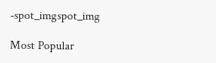-spot_imgspot_img

Most Popular